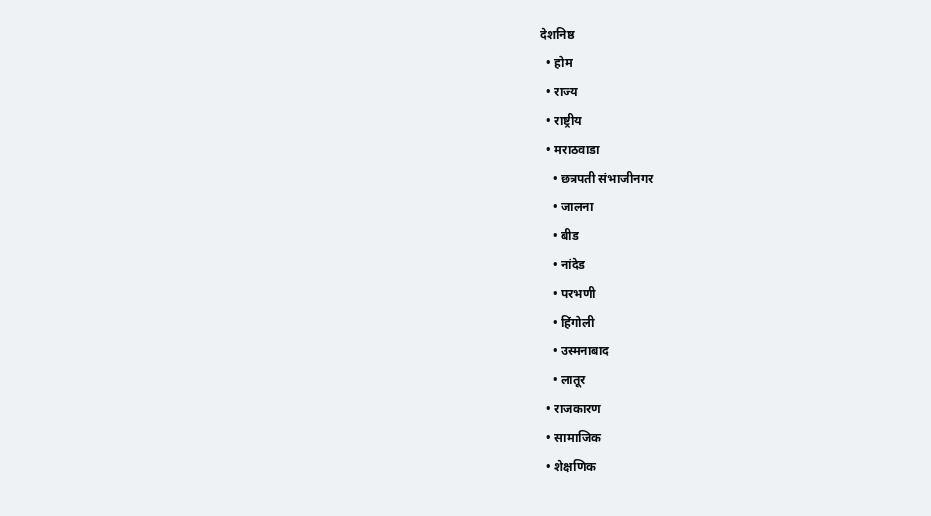देशनिष्ठ
  • होम
  • राज्य
  • राष्ट्रीय
  • मराठवाडा
    • छत्रपती संभाजीनगर
    • जालना
    • बीड
    • नांदेड
    • परभणी
    • हिंगोली
    • उस्मनाबाद
    • लातूर
  • राजकारण
  • सामाजिक
  • शेक्षणिक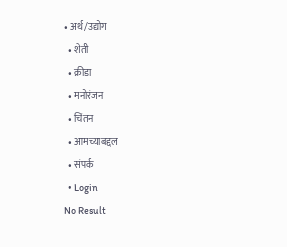• अर्थ/उद्योग
  • शेती
  • क्रीडा
  • मनोरंजन
  • चिंतन
  • आमच्याबद्दल
  • संपर्क
  • Login
No Result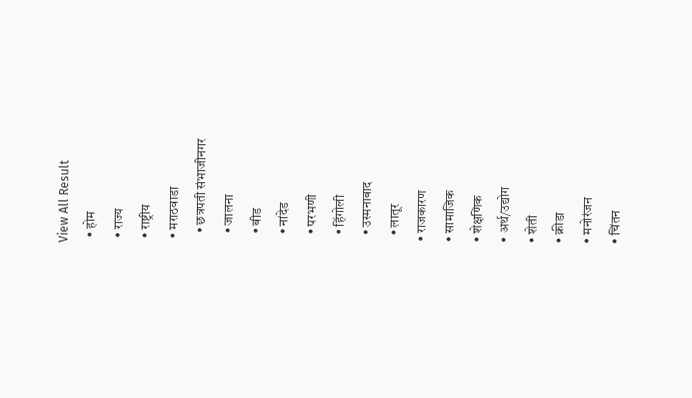View All Result
  • होम
  • राज्य
  • राष्ट्रीय
  • मराठवाडा
    • छत्रपती संभाजीनगर
    • जालना
    • बीड
    • नांदेड
    • परभणी
    • हिंगोली
    • उस्मनाबाद
    • लातूर
  • राजकारण
  • सामाजिक
  • शेक्षणिक
  • अर्थ/उद्योग
  • शेती
  • क्रीडा
  • मनोरंजन
  • चिंतन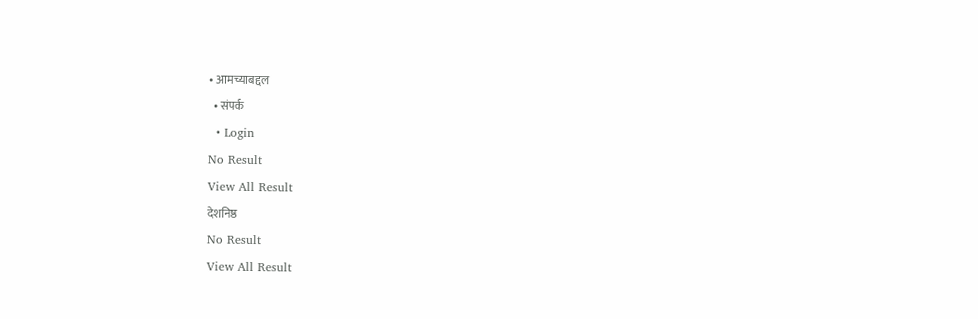• आमच्याबद्दल
  • संपर्क
  • Login
No Result
View All Result
देशनिष्ठ
No Result
View All Result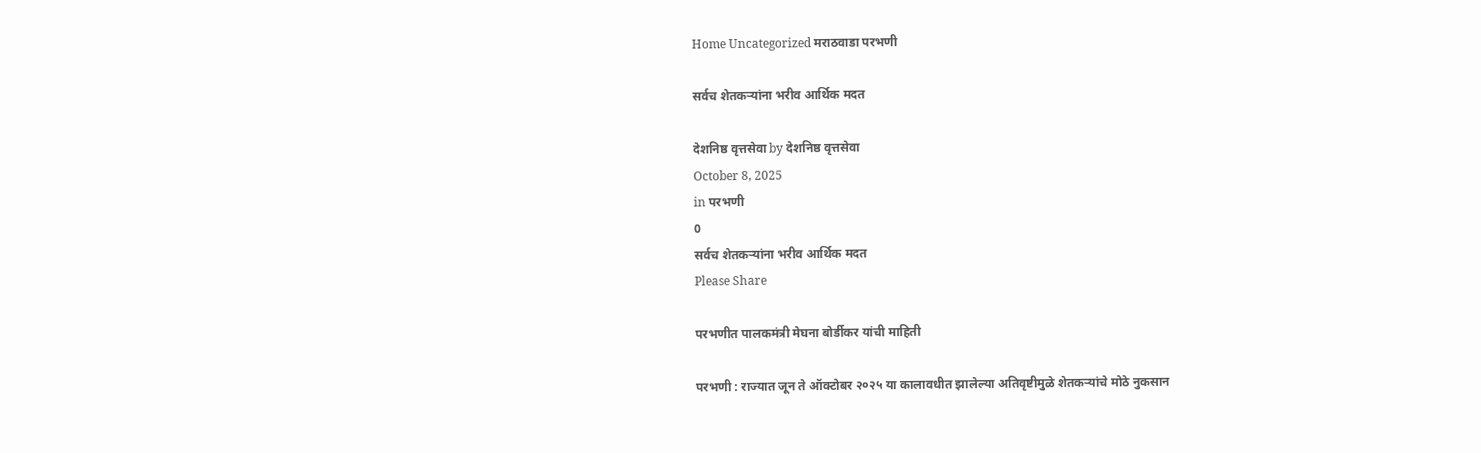Home Uncategorized मराठवाडा परभणी

सर्वच शेतकऱ्यांना भरीव आर्थिक मदत

देशनिष्ठ वृत्तसेवा by देशनिष्ठ वृत्तसेवा
October 8, 2025
in परभणी
0
सर्वच शेतकऱ्यांना भरीव आर्थिक मदत
Please Share

परभणीत पालकमंत्री मेघना बोर्डीकर यांची माहिती

परभणी : राज्यात जून ते ऑक्टोबर २०२५ या कालावधीत झालेल्या अतिवृष्टीमुळे शेतकऱ्यांचे मोठे नुकसान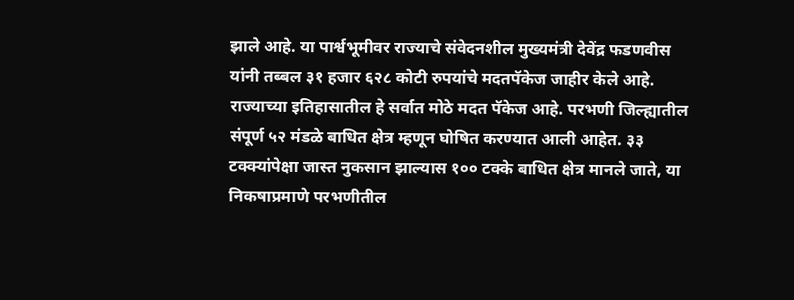झाले आहे. या पार्श्वभूमीवर राज्याचे संवेदनशील मुख्यमंत्री देवेंद्र फडणवीस यांनी तब्बल ३१ हजार ६२८ कोटी रुपयांचे मदतपॅकेज जाहीर केले आहे. राज्याच्या इतिहासातील हे सर्वात मोठे मदत पॅकेज आहे. परभणी जिल्ह्यातील संपूर्ण ५२ मंडळे बाधित क्षेत्र म्हणून घोषित करण्यात आली आहेत. ३३ टक्क्यांपेक्षा जास्त नुकसान झाल्यास १०० टक्के बाधित क्षेत्र मानले जाते, या निकषाप्रमाणे परभणीतील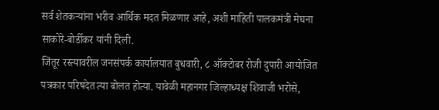सर्व शेतकऱ्यांना भरीव आर्थिक मदत मिळणार आहे, अशी माहिती पालकमंत्री मेघना साकोरे-बोर्डीकर यांनी दिली.
जिंतूर रस्त्यावरील जनसंपर्क कार्यालयात बुधवारी, ८ ऑक्टोबर रोजी दुपारी आयोजित पत्रकार परिषदेत त्या बोलत होत्या. यावेळी महानगर जिल्हाध्यक्ष शिवाजी भरोसे,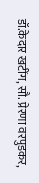डॉ.केदार खटींग, सौ. प्रेरणा वरपुडकर,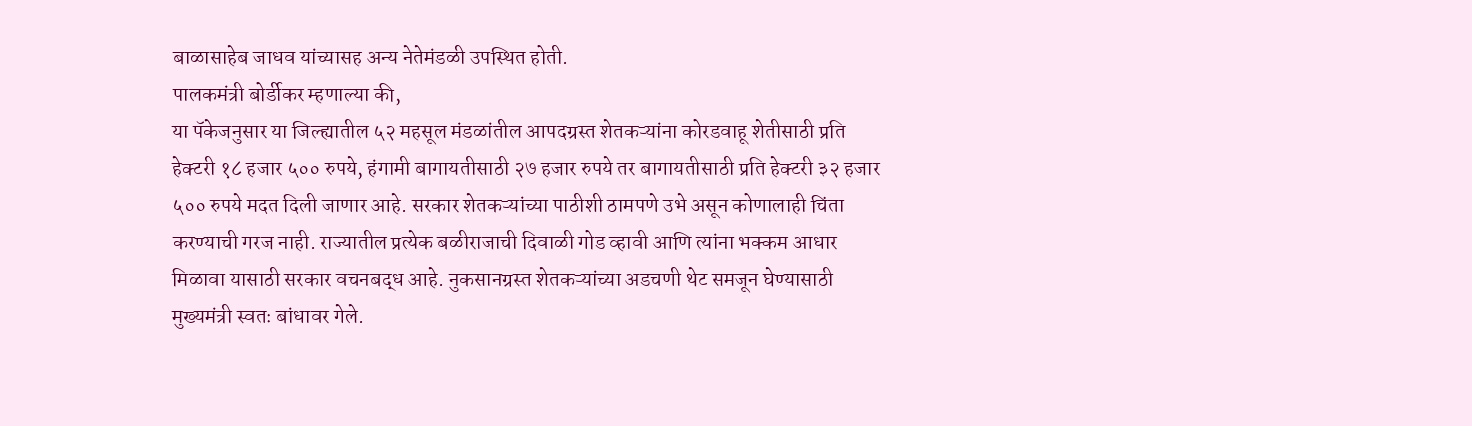बाळासाहेब जाधव यांच्यासह अन्य नेतेमंडळी उपस्थित होती.
पालकमंत्री बोर्डीकर म्हणाल्या की,
या पॅकेजनुसार या जिल्ह्यातील ५२ महसूल मंडळांतील आपदग्रस्त शेतकऱ्यांना कोरडवाहू शेतीसाठी प्रति हेक्टरी १८ हजार ५०० रुपये, हंगामी बागायतीसाठी २७ हजार रुपये तर बागायतीसाठी प्रति हेक्टरी ३२ हजार ५०० रुपये मदत दिली जाणार आहे. सरकार शेतकऱ्यांच्या पाठीशी ठामपणे उभे असून कोणालाही चिंता करण्याची गरज नाही. राज्यातील प्रत्येक बळीराजाची दिवाळी गोड व्हावी आणि त्यांना भक्कम आधार मिळावा यासाठी सरकार वचनबद्ध आहे. नुकसानग्रस्त शेतकऱ्यांच्या अडचणी थेट समजून घेण्यासाठी मुख्यमंत्री स्वतः बांधावर गेले.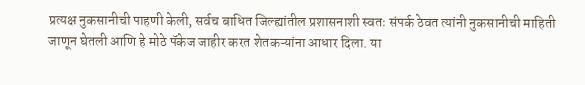प्रत्यक्ष नुकसानीची पाहणी केली, सर्वच बाधित जिल्ह्यांतील प्रशासनाशी स्वतः संपर्क ठेवत त्यांनी नुकसानीची माहिती जाणून घेतली आणि हे मोठे पॅकेज जाहीर करत शेतकऱ्यांना आधार दिला. या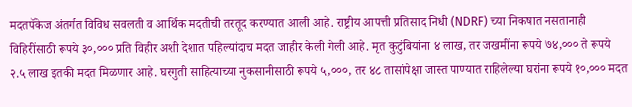मदतपॅकेज अंतर्गत विविध सवलती व आर्थिक मदतीची तरतूद करण्यात आली आहे. राष्ट्रीय आपत्ती प्रतिसाद निधी (NDRF) च्या निकषात नसतानाही विहिरींसाठी‌ रूपये ३०,००० प्रति विहीर अशी देशात पहिल्यांदाच मदत जाहीर केली गेली आहे. मृत कुटुंबियांना ४ लाख, तर जखमींना रूपये ७४,००० ते रूपये २.५ लाख इतकी मदत मिळणार आहे. घरगुती साहित्याच्या नुकसानीसाठी रूपये ५,०००, तर ४८ तासांपेक्षा जास्त पाण्यात राहिलेल्या घरांना रूपये १०,००० मदत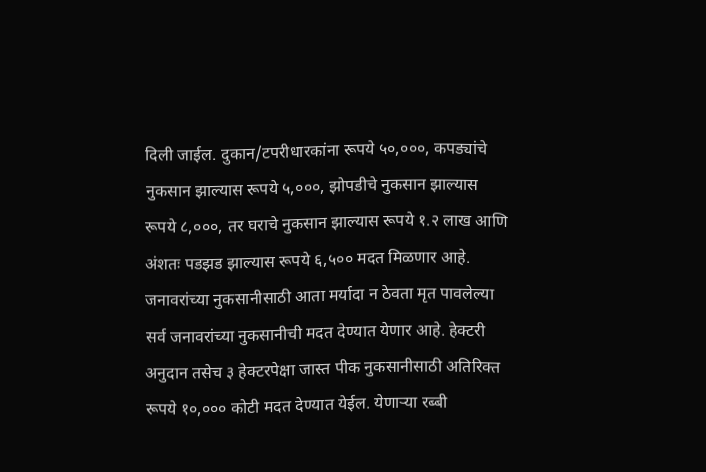दिली जाईल. दुकान/टपरीधारकांना रूपये ५०,०००, कपड्यांचे नुकसान झाल्यास रूपये ५,०००, झोपडीचे नुकसान झाल्यास रूपये ८,०००, तर घराचे नुकसान झाल्यास रूपये १.२ लाख आणि अंशतः पडझड झाल्यास रूपये ६,५०० मदत मिळणार आहे. जनावरांच्या नुकसानीसाठी आता मर्यादा न ठेवता मृत पावलेल्या सर्व जनावरांच्या नुकसानीची मदत देण्यात येणार आहे. हेक्टरी अनुदान तसेच ३ हेक्टरपेक्षा जास्त पीक नुकसानीसाठी अतिरिक्त रूपये १०,००० कोटी मदत देण्यात येईल. येणाऱ्या रब्बी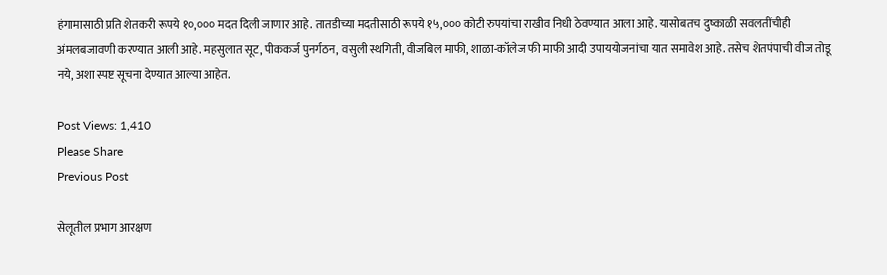हंगामासाठी प्रति शेतकरी रूपये १०,००० मदत दिली जाणार आहे. तातडीच्या मदतीसाठी रूपये १५,००० कोटी रुपयांचा राखीव निधी ठेवण्यात आला आहे. यासोबतच दुष्काळी सवलतींचीही अंमलबजावणी करण्यात आली आहे. महसुलात सूट, पीककर्ज पुनर्गठन, वसुली स्थगिती, वीजबिल माफी, शाळा-कॉलेज फी माफी आदी उपाययोजनांचा यात समावेश आहे. तसेच शेतपंपाची वीज तोडू नये, अशा स्पष्ट सूचना देण्यात आल्या आहेत.

Post Views: 1,410
Please Share
Previous Post

सेलूतील प्रभाग आरक्षण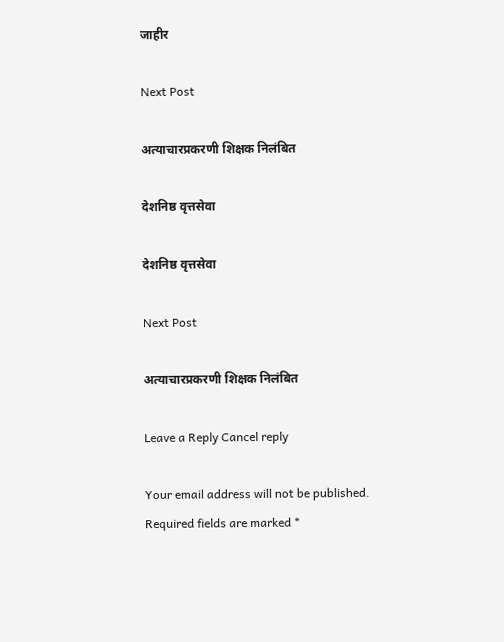जाहीर

Next Post

अत्याचारप्रकरणी शिक्षक निलंबित

देशनिष्ठ वृत्तसेवा

देशनिष्ठ वृत्तसेवा

Next Post

अत्याचारप्रकरणी शिक्षक निलंबित

Leave a Reply Cancel reply

Your email address will not be published. Required fields are marked *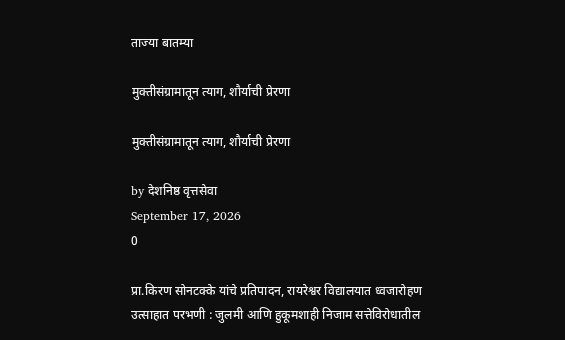ताज्या बातम्या

मुक्तीसंग्रामातून त्याग, शौर्याची प्रेरणा

मुक्तीसंग्रामातून त्याग, शौर्याची प्रेरणा

by देशनिष्ठ वृत्तसेवा
September 17, 2026
0

प्रा.किरण सोनटक्के यांचे प्रतिपादन, रायरेश्वर विद्यालयात ध्वजारोहण उत्साहात परभणी : जुलमी आणि हुकूमशाही निजाम सत्तेविरोधातील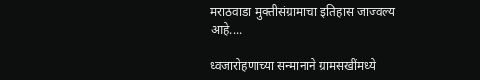मराठवाडा मुक्तीसंग्रामाचा इतिहास जाज्वल्य आहे....

ध्वजारोहणाच्या सन्मानाने ग्रामसखींमध्ये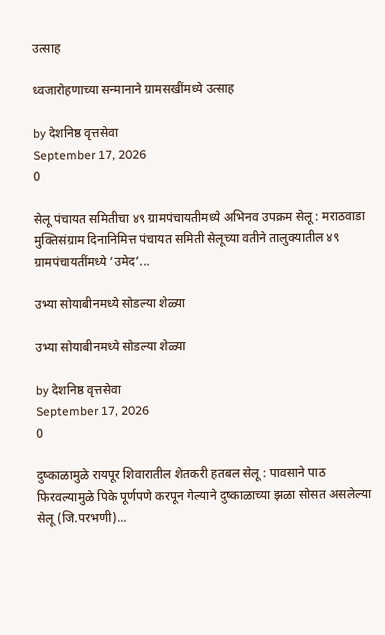उत्साह

ध्वजारोहणाच्या सन्मानाने ग्रामसखींमध्ये उत्साह

by देशनिष्ठ वृत्तसेवा
September 17, 2026
0

सेलू पंचायत समितीचा ४९ ग्रामपंचायतीमध्ये अभिनव उपक्रम सेलू : मराठवाडा मुक्तिसंग्राम दिनानिमित्त पंचायत समिती सेलूच्या वतीने तालुक्यातील ४९ ग्रामपंचायतींमध्ये ‘उमेद’...

उभ्या सोयाबीनमध्ये सोडल्या शेळ्या

उभ्या सोयाबीनमध्ये सोडल्या शेळ्या

by देशनिष्ठ वृत्तसेवा
September 17, 2026
0

दुष्काळामुळे रायपूर शिवारातील शेतकरी हतबल सेलू : पावसाने पाठ फिरवल्यामुळे पिके पूर्णपणे करपून गेल्याने दुष्काळाच्या झळा सोसत असलेल्या सेलू (जि.परभणी)...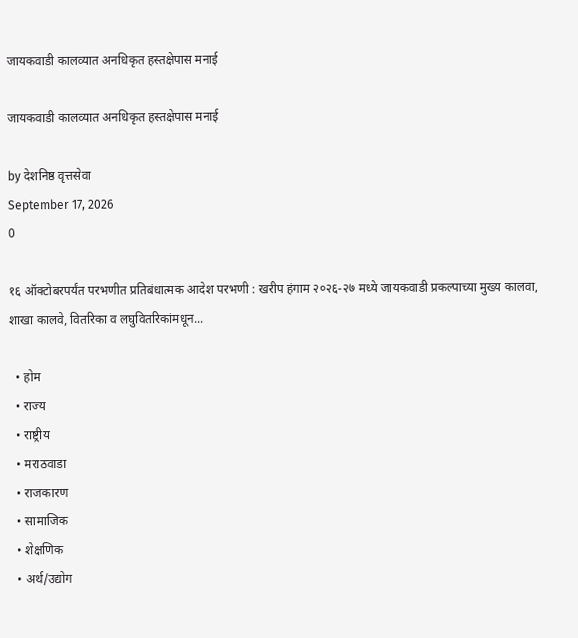जायकवाडी कालव्यात अनधिकृत हस्तक्षेपास मनाई

जायकवाडी कालव्यात अनधिकृत हस्तक्षेपास मनाई

by देशनिष्ठ वृत्तसेवा
September 17, 2026
0

१६ ऑक्टोबरपर्यंत परभणीत प्रतिबंधात्मक आदेश परभणी : खरीप हंगाम २०२६-२७ मध्ये जायकवाडी प्रकल्पाच्या मुख्य कालवा, शाखा कालवे, वितरिका व लघुवितरिकांमधून...

  • होम
  • राज्य
  • राष्ट्रीय
  • मराठवाडा
  • राजकारण
  • सामाजिक
  • शेक्षणिक
  • अर्थ/उद्योग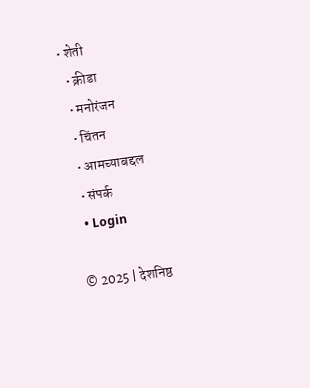• शेती
  • क्रीडा
  • मनोरंजन
  • चिंतन
  • आमच्याबद्दल
  • संपर्क
  • Login

© 2025 | देशनिष्ठ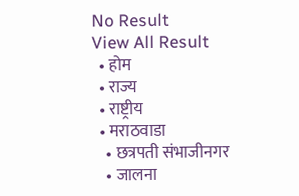No Result
View All Result
  • होम
  • राज्य
  • राष्ट्रीय
  • मराठवाडा
    • छत्रपती संभाजीनगर
    • जालना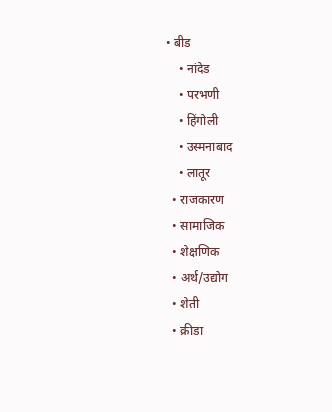• बीड
    • नांदेड
    • परभणी
    • हिंगोली
    • उस्मनाबाद
    • लातूर
  • राजकारण
  • सामाजिक
  • शेक्षणिक
  • अर्थ/उद्योग
  • शेती
  • क्रीडा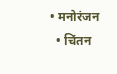• मनोरंजन
  • चिंतन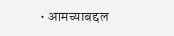• आमच्याबद्दल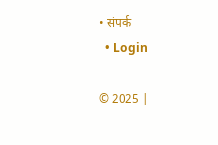• संपर्क
  • Login

© 2025 |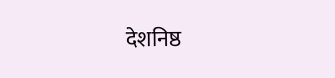देशनिष्ठ